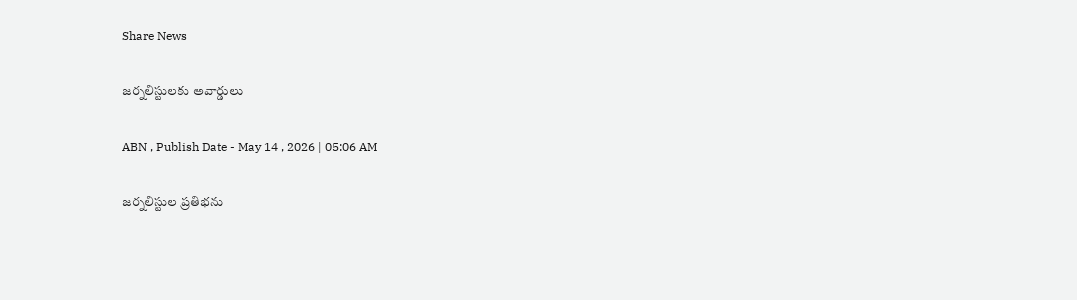Share News

జర్నలిస్టులకు అవార్డులు

ABN , Publish Date - May 14 , 2026 | 05:06 AM

జర్నలిస్టుల ప్రతిభను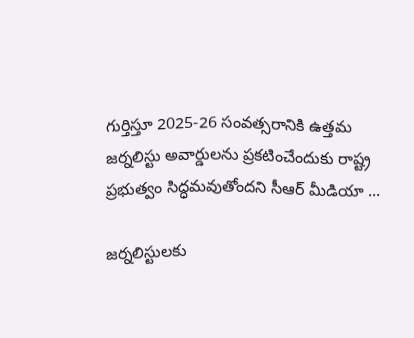గుర్తిస్తూ 2025-26 సంవత్సరానికి ఉత్తమ జర్నలిస్టు అవార్డులను ప్రకటించేందుకు రాష్ట్ర ప్రభుత్వం సిద్ధమవుతోందని సీఆర్‌ మీడియా ...

జర్నలిస్టులకు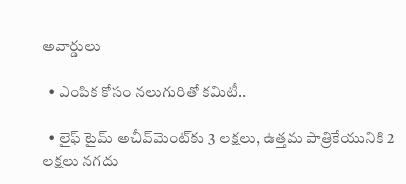అవార్డులు

  • ఎంపిక కోసం నలుగురితో కమిటీ..

  • లైఫ్‌ టైమ్‌ అచీవ్‌మెంట్‌కు 3 లక్షలు, ఉత్తమ పాత్రికేయునికి 2 లక్షలు నగదు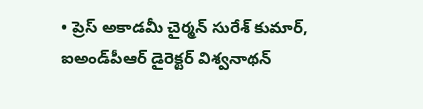• ప్రెస్‌ అకాడమీ చైర్మన్‌ సురేశ్‌ కుమార్‌, ఐఅండ్‌పీఆర్‌ డైరెక్టర్‌ విశ్వనాథన్‌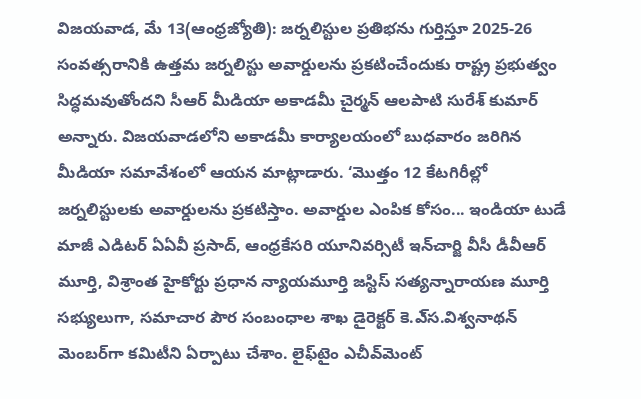విజయవాడ, మే 13(ఆంధ్రజ్యోతి): జర్నలిస్టుల ప్రతిభను గుర్తిస్తూ 2025-26 సంవత్సరానికి ఉత్తమ జర్నలిస్టు అవార్డులను ప్రకటించేందుకు రాష్ట్ర ప్రభుత్వం సిద్ధమవుతోందని సీఆర్‌ మీడియా అకాడమీ చైర్మన్‌ ఆలపాటి సురేశ్‌ కుమార్‌ అన్నారు. విజయవాడలోని అకాడమీ కార్యాలయంలో బుధవారం జరిగిన మీడియా సమావేశంలో ఆయన మాట్లాడారు. ‘మొత్తం 12 కేటగిరీల్లో జర్నలిస్టులకు అవార్డులను ప్రకటిస్తాం. అవార్డుల ఎంపిక కోసం... ఇండియా టుడే మాజీ ఎడిటర్‌ ఏఏవీ ప్రసాద్‌, ఆంధ్రకేసరి యూనివర్సిటీ ఇన్‌చార్జి వీసీ డీవీఆర్‌ మూర్తి, విశ్రాంత హైకోర్టు ప్రధాన న్యాయమూర్తి జస్టిస్‌ సత్యన్నారాయణ మూర్తి సభ్యులుగా, సమాచార పౌర సంబంధాల శాఖ డైరెక్టర్‌ కె.ఎ్‌స.విశ్వనాథన్‌ మెంబర్‌గా కమిటీని ఏర్పాటు చేశాం. లైఫ్‌టైం ఎచీవ్‌మెంట్‌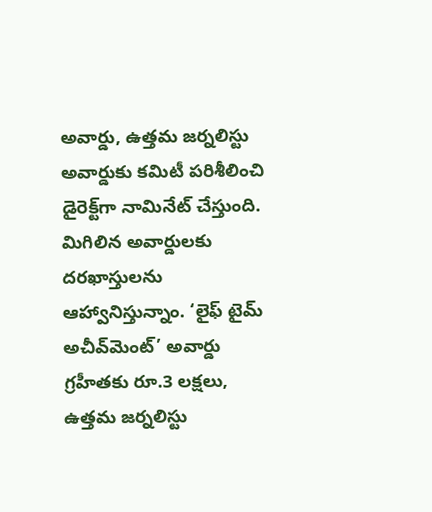అవార్డు, ఉత్తమ జర్నలిస్టు అవార్డుకు కమిటీ పరిశీలించి డైరెక్ట్‌గా నామినేట్‌ చేస్తుంది. మిగిలిన అవార్డులకు దరఖాస్తులను ఆహ్వానిస్తున్నాం. ‘లైఫ్‌ టైమ్‌ అచీవ్‌మెంట్‌’ అవార్డు గ్రహీతకు రూ.3 లక్షలు, ఉత్తమ జర్నలిస్టు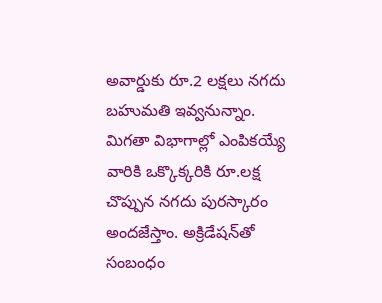అవార్డుకు రూ.2 లక్షలు నగదు బహుమతి ఇవ్వనున్నాం. మిగతా విభాగాల్లో ఎంపికయ్యే వారికి ఒక్కొక్కరికి రూ.లక్ష చొప్పున నగదు పురస్కారం అందజేస్తాం. అక్రిడేషన్‌తో సంబంధం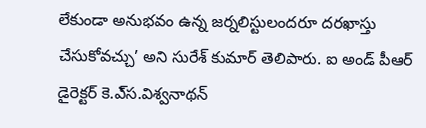లేకుండా అనుభవం ఉన్న జర్నలిస్టులందరూ దరఖాస్తు చేసుకోవచ్చు’ అని సురేశ్‌ కుమార్‌ తెలిపారు. ఐ అండ్‌ పీఆర్‌ డైరెక్టర్‌ కె.ఎ్‌స.విశ్వనాథన్‌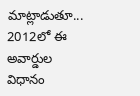మాట్లాడుతూ... 2012లో ఈ అవార్డుల విధానం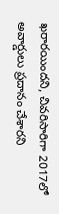ఖరారయిందని, చివరిసారిగా 2017లో అవార్డులు ప్రదానం చేశారని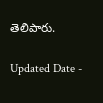తెలిపారు.

Updated Date -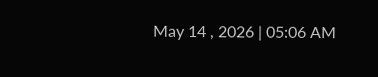May 14 , 2026 | 05:06 AM